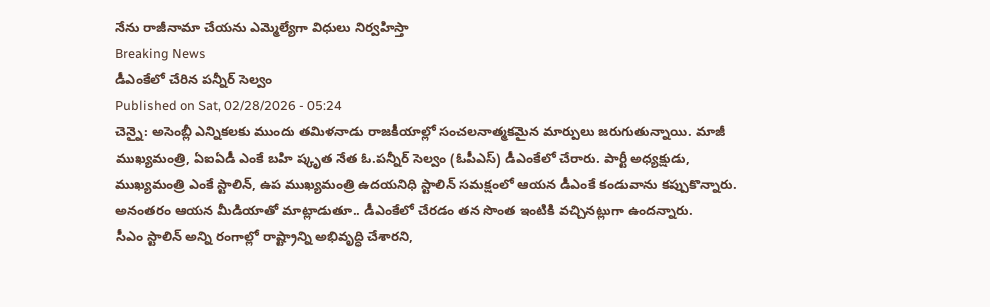నేను రాజీనామా చేయను ఎమ్మెల్యేగా విధులు నిర్వహిస్తా
Breaking News
డీఎంకేలో చేరిన పన్నీర్ సెల్వం
Published on Sat, 02/28/2026 - 05:24
చెన్నై: అసెంబ్లీ ఎన్నికలకు ముందు తమిళనాడు రాజకీయాల్లో సంచలనాత్మకమైన మార్పులు జరుగుతున్నాయి. మాజీ ముఖ్యమంత్రి, ఏఐఏడీ ఎంకే బహి ష్కృత నేత ఓ.పన్నీర్ సెల్వం (ఓపీఎస్) డీఎంకేలో చేరారు. పార్టీ అధ్యక్షుడు, ముఖ్యమంత్రి ఎంకే స్టాలిన్, ఉప ముఖ్యమంత్రి ఉదయనిధి స్టాలిన్ సమక్షంలో ఆయన డీఎంకే కండువాను కప్పుకొన్నారు. అనంతరం ఆయన మీడియాతో మాట్లాడుతూ.. డీఎంకేలో చేరడం తన సొంత ఇంటికి వచ్చినట్లుగా ఉందన్నారు.
సీఎం స్టాలిన్ అన్ని రంగాల్లో రాష్ట్రాన్ని అభివృద్ధి చేశారని,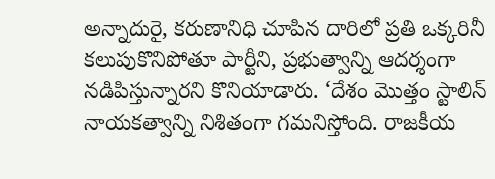అన్నాదురై, కరుణానిధి చూపిన దారిలో ప్రతి ఒక్కరినీ కలుపుకొనిపోతూ పార్టీని, ప్రభుత్వాన్ని ఆదర్శంగా నడిపిస్తున్నారని కొనియాడారు. ‘దేశం మొత్తం స్టాలిన్ నాయకత్వాన్ని నిశితంగా గమనిస్తోంది. రాజకీయ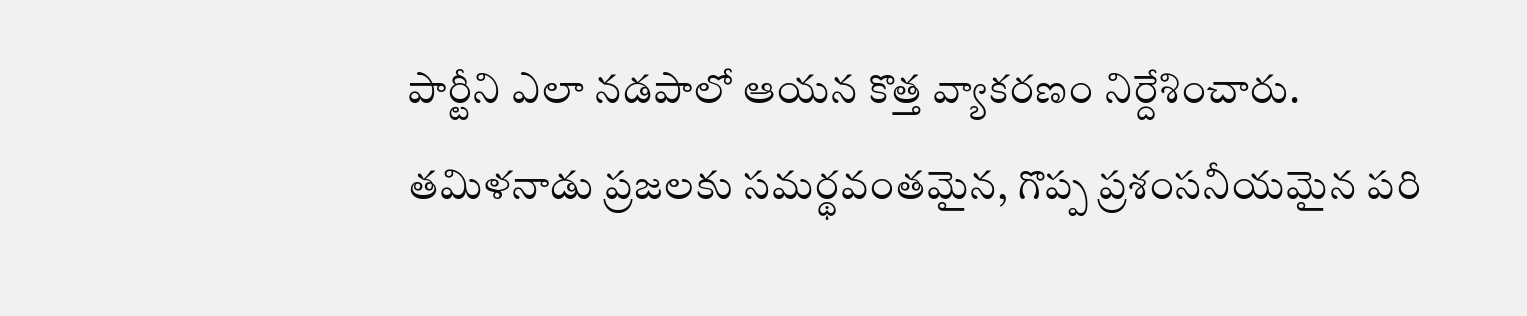పార్టీని ఎలా నడపాలో ఆయన కొత్త వ్యాకరణం నిర్దేశించారు. తమిళనాడు ప్రజలకు సమర్థవంతమైన, గొప్ప ప్రశంసనీయమైన పరి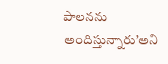పాలనను అందిస్తున్నారు’అని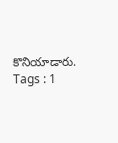కొనియాడారు.
Tags : 1